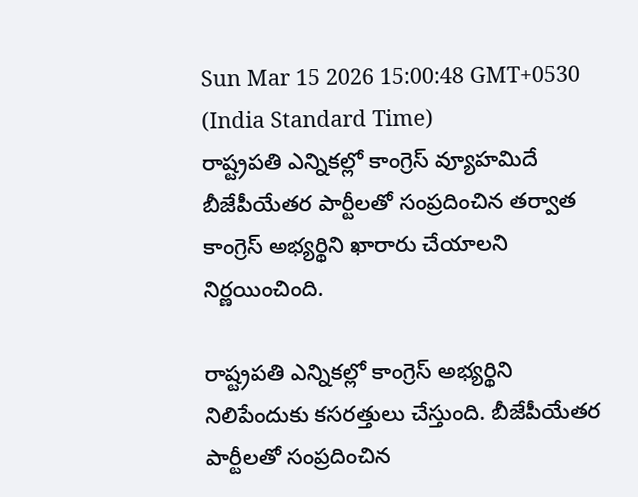Sun Mar 15 2026 15:00:48 GMT+0530 (India Standard Time)
రాష్ట్రపతి ఎన్నికల్లో కాంగ్రెస్ వ్యూహమిదే
బీజేపీయేతర పార్టీలతో సంప్రదించిన తర్వాత కాంగ్రెస్ అభ్యర్థిని ఖారారు చేయాలని నిర్ణయించింది.

రాష్ట్రపతి ఎన్నికల్లో కాంగ్రెస్ అభ్యర్థిని నిలిపేందుకు కసరత్తులు చేస్తుంది. బీజేపీయేతర పార్టీలతో సంప్రదించిన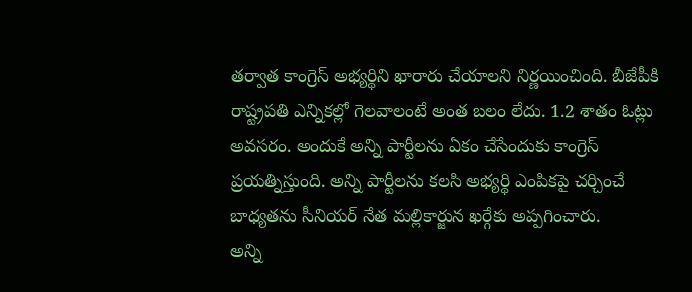తర్వాత కాంగ్రెస్ అభ్యర్థిని ఖారారు చేయాలని నిర్ణయించింది. బీజేపీకి రాష్ట్రపతి ఎన్నికల్లో గెలవాలంటే అంత బలం లేదు. 1.2 శాతం ఓట్లు అవసరం. అందుకే అన్ని పార్టీలను ఏకం చేసేందుకు కాంగ్రెస్ ప్రయత్నిస్తుంది. అన్ని పార్టీలను కలసి అభ్యర్థి ఎంపికపై చర్చించే బాధ్యతను సీనియర్ నేత మల్లికార్జున ఖర్గేకు అప్పగించారు.
అన్ని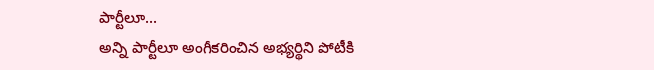పార్టీలూ...
అన్ని పార్టీలూ అంగీకరించిన అభ్యర్థిని పోటీకి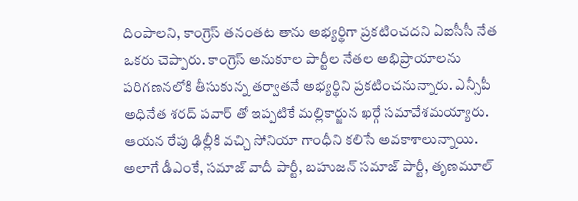దింపాలని, కాంగ్రెస్ తనంతట తాను అభ్యర్థిగా ప్రకటించదని ఏఐసీసీ నేత ఒకరు చెప్పారు. కాంగ్రెస్ అనుకూల పార్టీల నేతల అభిప్రాయాలను పరిగణనలోకి తీసుకున్న తర్వాతనే అభ్యర్థిని ప్రకటించనున్నారు. ఎన్సీపీ అధినేత శరద్ పవార్ తో ఇప్పటికే మల్లికార్జున ఖర్గే సమావేశమయ్యారు. ఆయన రేపు ఢిల్లీకి వచ్చి సోనియా గాంధీని కలిసే అవకాశాలున్నాయి. అలాగే డీఎంకే, సమాజ్ వాదీ పార్టీ, బహుజన్ సమాజ్ పార్టీ, తృణమూల్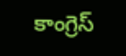కాంగ్రెస్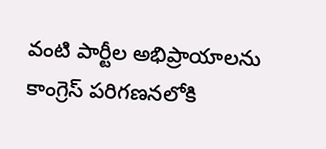వంటి పార్టీల అభిప్రాయాలను కాంగ్రెస్ పరిగణనలోకి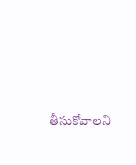తీసుకోవాలని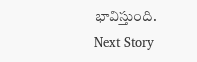భావిస్తుంది.
Next Story